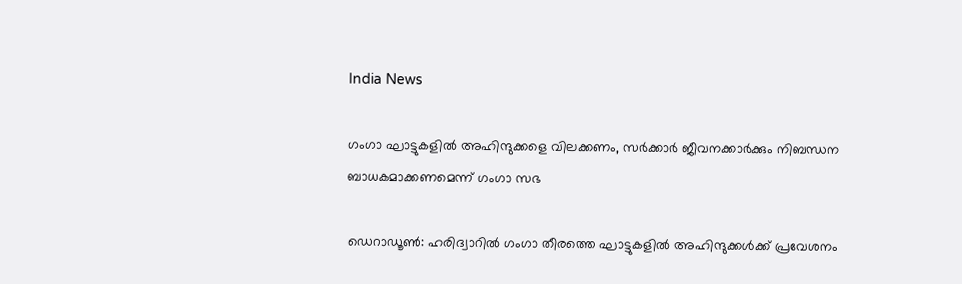India News

ഗംഗാ ഘാട്ടുകളില്‍ അഹിന്ദുക്കളെ വിലക്കണം, സര്‍ക്കാര്‍ ജീവനക്കാര്‍ക്കും നിബന്ധന ബാധകമാക്കണമെന്ന് ഗംഗാ സഭ

ഡെറാഡൂണ്‍: ഹരിദ്വാറില്‍ ഗംഗാ തീരത്തെ ഘാട്ടുകളില്‍ അഹിന്ദുക്കള്‍ക്ക് പ്രവേശനം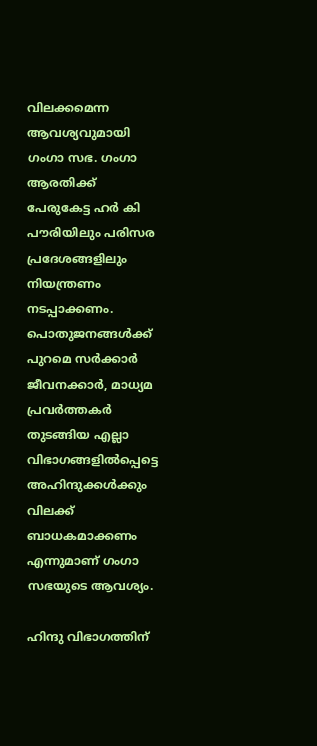വിലക്കമെന്ന ആവശ്യവുമായി ഗംഗാ സഭ. ഗംഗാ ആരതിക്ക് പേരുകേട്ട ഹര്‍ കി പൗരിയിലും പരിസര പ്രദേശങ്ങളിലും നിയന്ത്രണം നടപ്പാക്കണം. പൊതുജനങ്ങള്‍ക്ക് പുറമെ സര്‍ക്കാര്‍ ജീവനക്കാര്‍, മാധ്യമ പ്രവര്‍ത്തകര്‍ തുടങ്ങിയ എല്ലാ വിഭാഗങ്ങളില്‍പ്പെട്ടെ അഹിന്ദുക്കള്‍ക്കും വിലക്ക് ബാധകമാക്കണം എന്നുമാണ് ഗംഗാ സഭയുടെ ആവശ്യം.

ഹിന്ദു വിഭാഗത്തിന്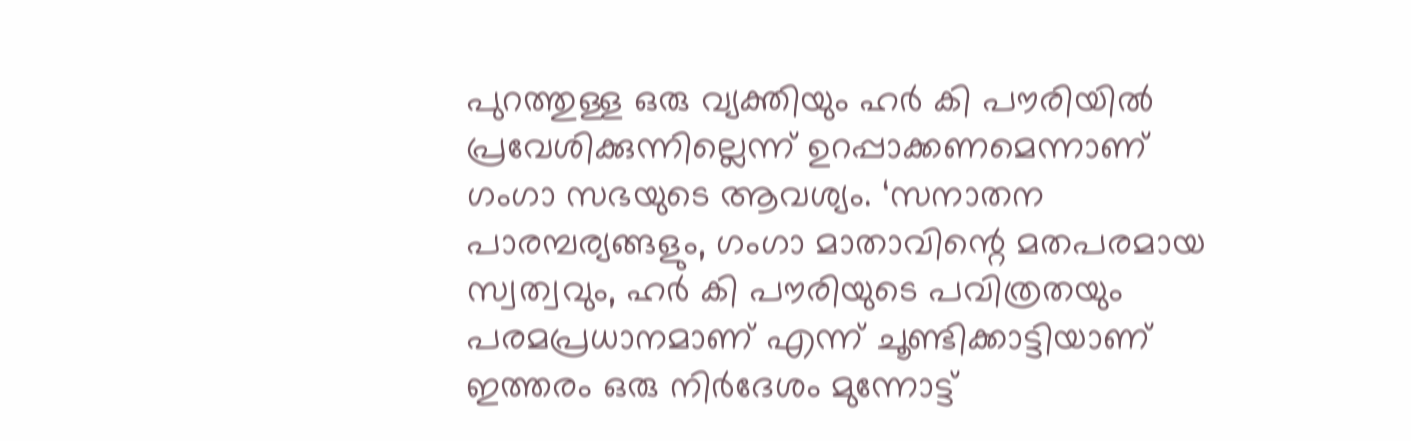പുറത്തുള്ള ഒരു വ്യക്തിയും ഹര്‍ കി പൗരിയില്‍ പ്രവേശിക്കുന്നില്ലെന്ന് ഉറപ്പാക്കണമെന്നാണ് ഗംഗാ സഭയുടെ ആവശ്യം. ‘സനാതന പാരമ്പര്യങ്ങളും, ഗംഗാ മാതാവിന്റെ മതപരമായ സ്വത്വവും, ഹര്‍ കി പൗരിയുടെ പവിത്രതയും പരമപ്രധാനമാണ് എന്ന് ചൂണ്ടിക്കാട്ടിയാണ് ഇത്തരം ഒരു നിര്‍ദേശം മുന്നോട്ട്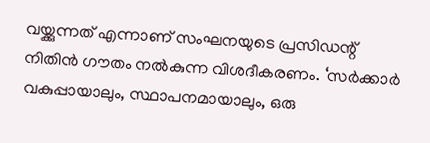വയ്ക്കുന്നത് എന്നാണ് സംഘനയുടെ പ്രസിഡന്റ് നിതിന്‍ ഗൗതം നല്‍കുന്ന വിശദീകരണം. ‘സര്‍ക്കാര്‍ വകുപ്പായാലും, സ്ഥാപനമായാലും, ഒരു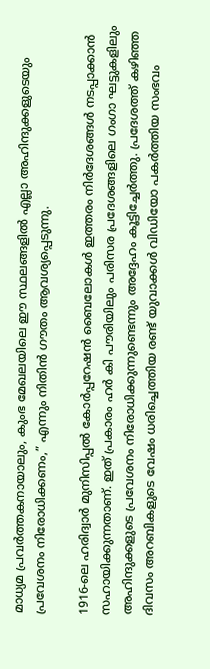മാധ്യമ പ്രവര്‍ത്തകനായാലും, കുംഭ മേഖലയിലെ ഈ സ്ഥലങ്ങളില്‍ എല്ലാ അഹിന്ദുക്കളുടെയും പ്രവേശനം നിരോധിക്കണം,” എന്നും നിതിന്‍ ഗൗതം ആവശ്യപ്പെടുന്നു.

1916-ലെ ഹരിദ്വാര്‍ മുനിസിപ്പല്‍ കോര്‍പ്പറേഷന്‍ ബൈലോകള്‍ ഇത്തരം നിര്‍ദേശങ്ങള്‍ നടപ്പാക്കാന്‍ സഹായിക്കുന്നതാണ്. ഇത് പ്രകാരം ഹര്‍ കി പൗരിയിലും പരിസര പ്രദേശങ്ങളിലെ ഗംഗാ ഘട്ടുകളിലും അഹിന്ദുക്കളുടെ പ്രവേശനം നിരോധിക്കുന്നുണ്ടെന്നും അദ്ദേഹം കൂട്ടിച്ചേര്‍ത്തു. പ്രദേശത്ത് കഴിഞ്ഞ ദിവസം അറബികളുടെ വേഷം ധരിച്ചെത്തിയ രണ്ട് യുവാക്കള്‍ വിഡിയോ പകര്‍ത്തിയ സംഭവം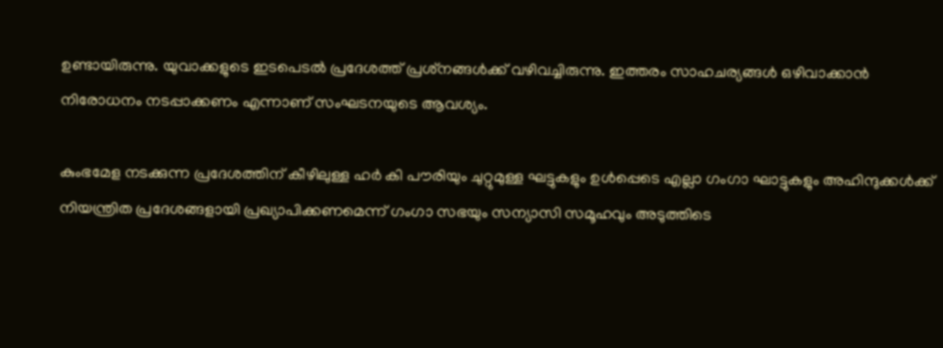ഉണ്ടായിരുന്നു. യുവാക്കളുടെ ഇടപെടല്‍ പ്രദേശത്ത് പ്രശ്‌നങ്ങള്‍ക്ക് വഴിവച്ചിരുന്നു. ഇത്തരം സാഹചര്യങ്ങള്‍ ഒഴിവാക്കാന്‍ നിരോധനം നടപ്പാക്കണം എന്നാണ് സംഘടനയുടെ ആവശ്യം.

കുംഭമേള നടക്കുന്ന പ്രദേശത്തിന് കീഴിലുള്ള ഹര്‍ കി പൗരിയും ചുറ്റുമുള്ള ഘട്ടുകളും ഉള്‍പ്പെടെ എല്ലാ ഗംഗാ ഘാട്ടുകളും അഹിന്ദുക്കള്‍ക്ക് നിയന്ത്രിത പ്രദേശങ്ങളായി പ്രഖ്യാപിക്കണമെന്ന് ഗംഗാ സഭയും സന്യാസി സമൂഹവും അടുത്തിടെ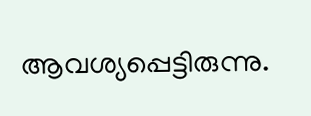ആവശ്യപ്പെട്ടിരുന്നു.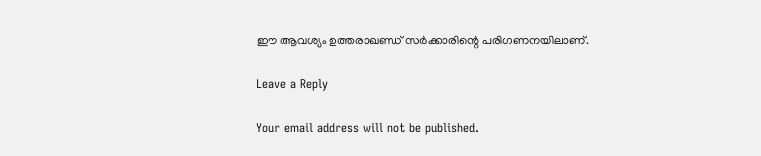ഈ ആവശ്യം ഉത്തരാഖണ്ഡ് സര്‍ക്കാരിന്റെ പരിഗണനയിലാണ്.

Leave a Reply

Your email address will not be published.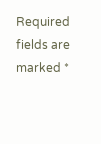Required fields are marked *